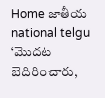Home జాతీయ national telgu ‘మొదట బెదిరించారు,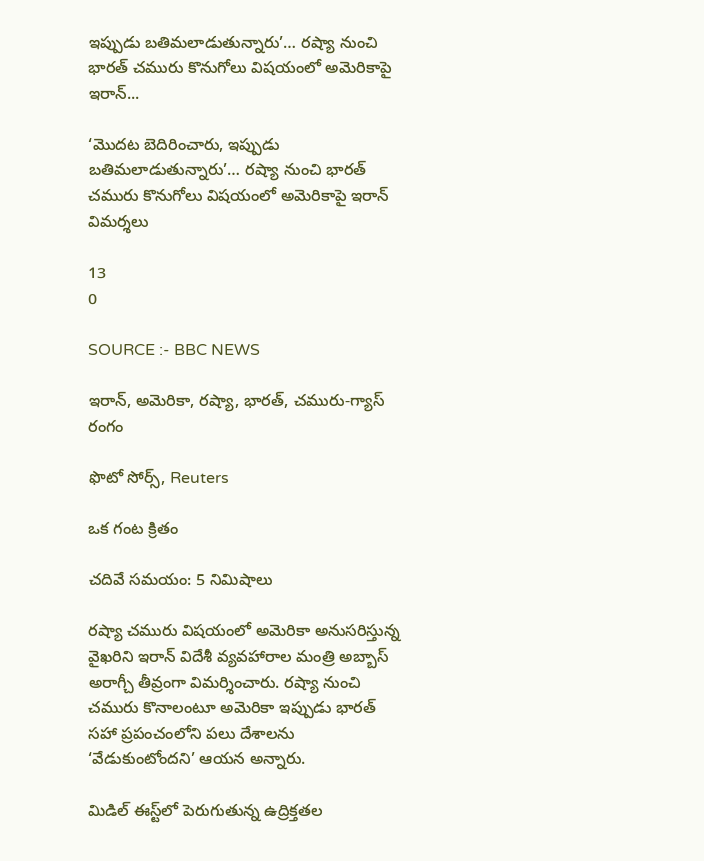ఇప్పుడు బతిమలాడుతున్నారు’… రష్యా నుంచి భారత్ చమురు కొనుగోలు విషయంలో అమెరికాపై ఇరాన్...

‘మొదట బెదిరించారు, ఇప్పుడు బతిమలాడుతున్నారు’… రష్యా నుంచి భారత్ చమురు కొనుగోలు విషయంలో అమెరికాపై ఇరాన్ విమర్శలు

13
0

SOURCE :- BBC NEWS

ఇరాన్, అమెరికా, రష్యా, భారత్, చమురు-గ్యాస్ రంగం

ఫొటో సోర్స్, Reuters

ఒక గంట క్రితం

చదివే సమయం: 5 నిమిషాలు

రష్యా చమురు విషయంలో అమెరికా అనుసరిస్తున్న వైఖరిని ఇరాన్ విదేశీ వ్యవహారాల మంత్రి అబ్బాస్ అరాగ్చీ తీవ్రంగా విమర్శించారు. రష్యా నుంచి చమురు కొనాలంటూ అమెరికా ఇప్పుడు భారత్ సహా ప్రపంచంలోని పలు దేశాలను ‘వేడుకుంటోందని’ ఆయన అన్నారు.

మిడిల్ ఈస్ట్‌లో పెరుగుతున్న ఉద్రిక్తతల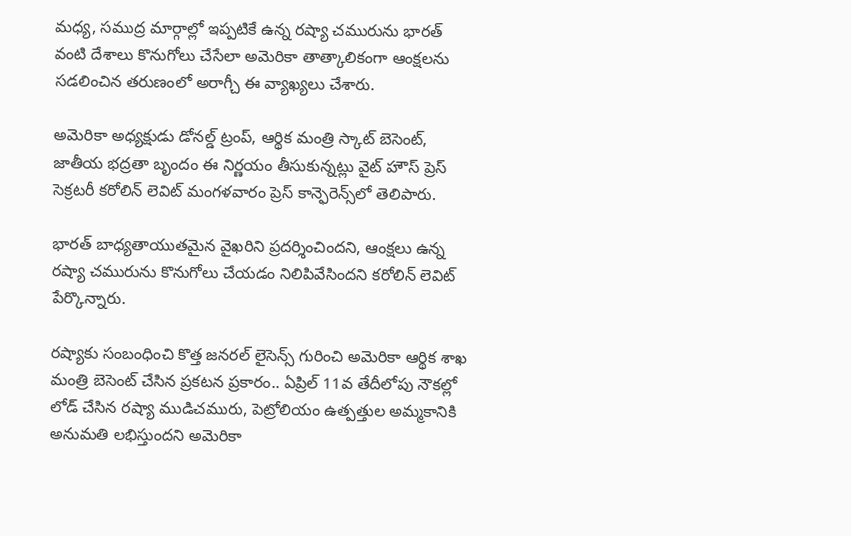మధ్య, సముద్ర మార్గాల్లో ఇప్పటికే ఉన్న రష్యా చమురును భారత్ వంటి దేశాలు కొనుగోలు చేసేలా అమెరికా తాత్కాలికంగా ఆంక్షలను సడలించిన తరుణంలో అరాగ్చీ ఈ వ్యాఖ్యలు చేశారు.

అమెరికా అధ్యక్షుడు డోనల్డ్ ట్రంప్, ఆర్థిక మంత్రి స్కాట్ బెసెంట్, జాతీయ భద్రతా బృందం ఈ నిర్ణయం తీసుకున్నట్లు వైట్ హౌస్ ప్రెస్ సెక్రటరీ కరోలిన్ లెవిట్ మంగళవారం ప్రెస్ కాన్ఫెరెన్స్‌లో తెలిపారు.

భారత్ బాధ్యతాయుతమైన వైఖరిని ప్రదర్శించిందని, ఆంక్షలు ఉన్న రష్యా చమురును కొనుగోలు చేయడం నిలిపివేసిందని కరోలిన్ లెవిట్ పేర్కొన్నారు.

రష్యాకు సంబంధించి కొత్త జనరల్ లైసెన్స్ గురించి అమెరికా ఆర్థిక శాఖ మంత్రి బెసెంట్ చేసిన ప్రకటన ప్రకారం.. ఏప్రిల్ 11వ తేదీలోపు నౌకల్లో లోడ్ చేసిన రష్యా ముడిచమురు, పెట్రోలియం ఉత్పత్తుల అమ్మకానికి అనుమతి లభిస్తుందని అమెరికా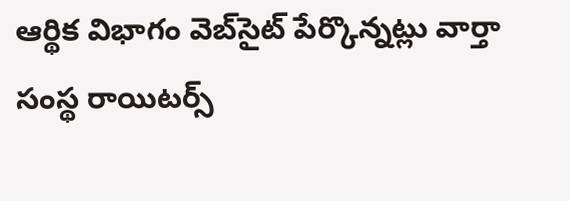ఆర్థిక విభాగం వెబ్‌సైట్ పేర్కొన్నట్లు వార్తా సంస్థ రాయిటర్స్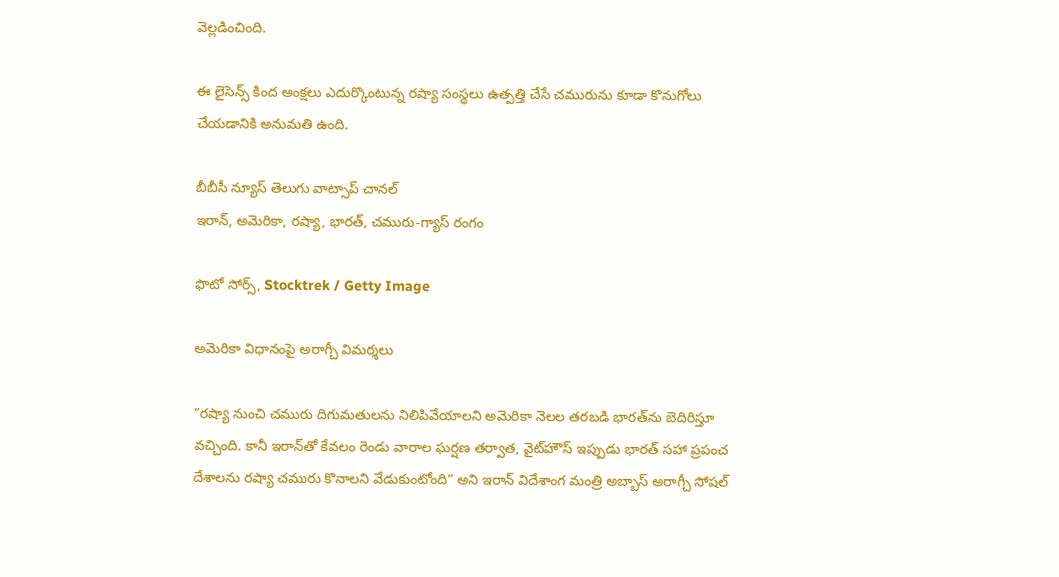వెల్లడించింది.

ఈ లైసెన్స్ కింద ఆంక్షలు ఎదుర్కొంటున్న రష్యా సంస్థలు ఉత్పత్తి చేసే చమురును కూడా కొనుగోలు చేయడానికి అనుమతి ఉంది.

బీబీసీ న్యూస్ తెలుగు వాట్సాప్ చానల్‌
ఇరాన్, అమెరికా, రష్యా, భారత్, చమురు-గ్యాస్ రంగం

ఫొటో సోర్స్, Stocktrek / Getty Image

అమెరికా విధానంపై అరాగ్చీ విమర్శలు

”రష్యా నుంచి చమురు దిగుమతులను నిలిపివేయాలని అమెరికా నెలల తరబడి భారత్‌ను బెదిరిస్తూ వచ్చింది. కానీ ఇరాన్‌తో కేవలం రెండు వారాల ఘర్షణ తర్వాత, వైట్‌హౌస్ ఇప్పుడు భారత్ సహా ప్రపంచ దేశాలను రష్యా చమురు కొనాలని వేడుకుంటోంది” అని ఇరాన్ విదేశాంగ మంత్రి అబ్బాస్ అరాగ్చీ సోషల్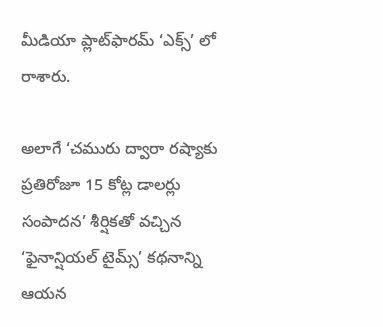మీడియా ప్లాట్‌ఫారమ్ ‘ఎక్స్’ లో రాశారు.

అలాగే ‘చమురు ద్వారా రష్యాకు ప్రతిరోజూ 15 కోట్ల డాలర్లు సంపాదన’ శీర్షికతో వచ్చిన ‘ఫైనాన్షియల్ టైమ్స్’ కథనాన్ని ఆయన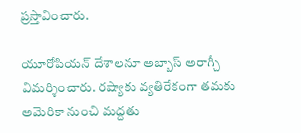ప్రస్తావించారు.

యూరోపియన్ దేశాలనూ అబ్బాస్ అరాగ్చీ విమర్శించారు. రష్యాకు వ్యతిరేకంగా తమకు అమెరికా నుంచి మద్దతు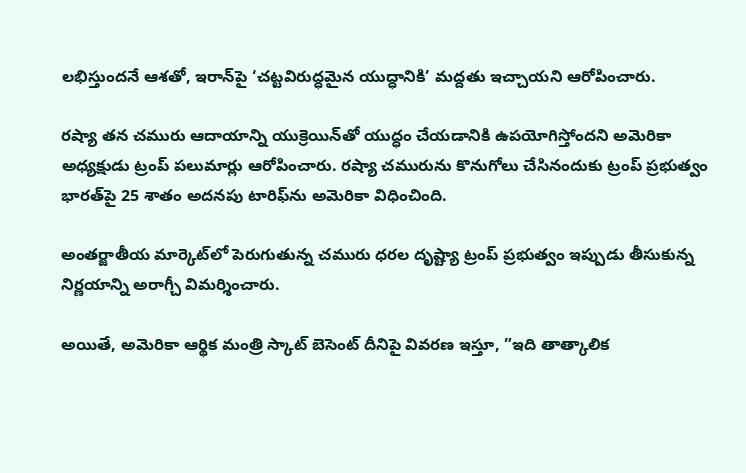లభిస్తుందనే ఆశతో, ఇరాన్‌పై ‘చట్టవిరుద్ధమైన యుద్ధానికి’ మద్దతు ఇచ్చాయని ఆరోపించారు.

రష్యా తన చమురు ఆదాయాన్ని యుక్రెయిన్‌తో యుద్ధం చేయడానికి ఉపయోగిస్తోందని అమెరికా అధ్యక్షుడు ట్రంప్ పలుమార్లు ఆరోపించారు. రష్యా చమురును కొనుగోలు చేసినందుకు ట్రంప్ ప్రభుత్వం భారత్‌పై 25 శాతం అదనపు టారిఫ్‌ను అమెరికా విధించింది.

అంతర్జాతీయ మార్కెట్‌లో పెరుగుతున్న చమురు ధరల దృష్ట్యా ట్రంప్ ప్రభుత్వం ఇప్పుడు తీసుకున్న నిర్ణయాన్ని అరాగ్చీ విమర్శించారు.

అయితే, అమెరికా ఆర్థిక మంత్రి స్కాట్ బెసెంట్ దీనిపై వివరణ ఇస్తూ, ”ఇది తాత్కాలిక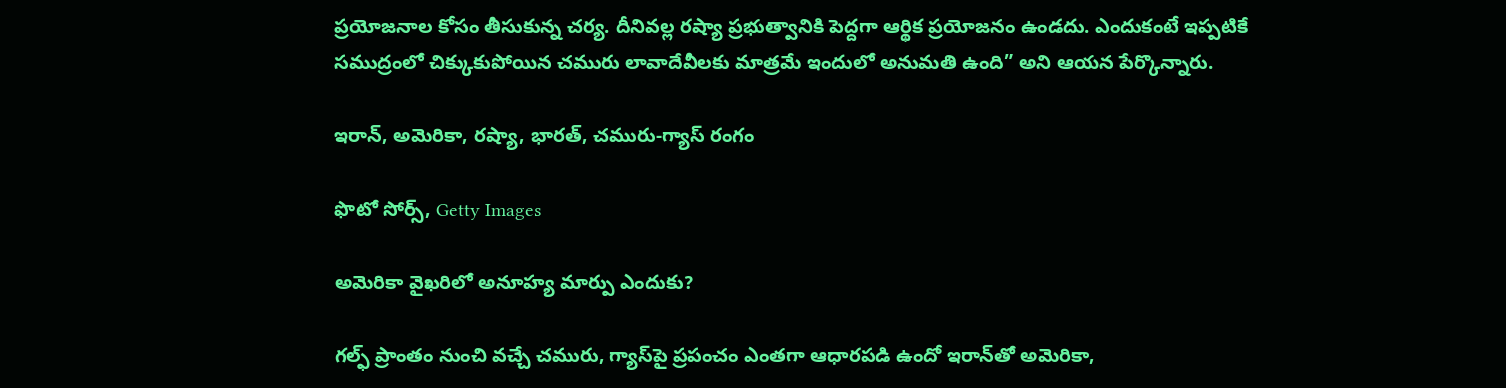ప్రయోజనాల కోసం తీసుకున్న చర్య. దీనివల్ల రష్యా ప్రభుత్వానికి పెద్దగా ఆర్థిక ప్రయోజనం ఉండదు. ఎందుకంటే ఇప్పటికే సముద్రంలో చిక్కుకుపోయిన చమురు లావాదేవీలకు మాత్రమే ఇందులో అనుమతి ఉంది” అని ఆయన పేర్కొన్నారు.

ఇరాన్, అమెరికా, రష్యా, భారత్, చమురు-గ్యాస్ రంగం

ఫొటో సోర్స్, Getty Images

అమెరికా వైఖరిలో అనూహ్య మార్పు ఎందుకు?

గల్ఫ్ ప్రాంతం నుంచి వచ్చే చమురు, గ్యాస్‌పై ప్రపంచం ఎంతగా ఆధారపడి ఉందో ఇరాన్‌తో అమెరికా,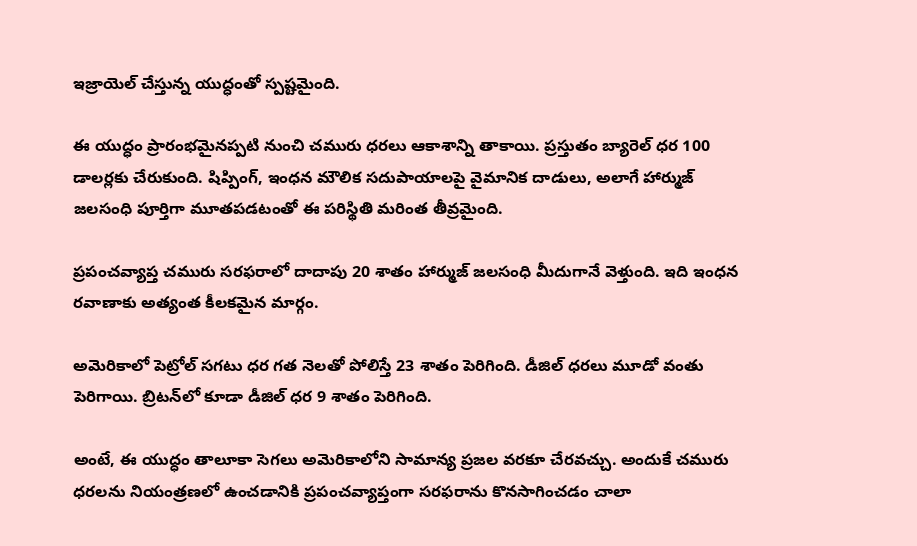ఇజ్రాయెల్ చేస్తున్న యుద్ధంతో స్పష్టమైంది.

ఈ యుద్ధం ప్రారంభమైనప్పటి నుంచి చమురు ధరలు ఆకాశాన్ని తాకాయి. ప్రస్తుతం బ్యారెల్‌ ధర 100 డాలర్లకు చేరుకుంది. షిప్పింగ్, ఇంధన మౌలిక సదుపాయాలపై వైమానిక దాడులు, అలాగే హార్ముజ్ జలసంధి పూర్తిగా మూతపడటంతో ఈ పరిస్థితి మరింత తీవ్రమైంది.

ప్రపంచవ్యాప్త చమురు సరఫరాలో దాదాపు 20 శాతం హార్ముజ్ జలసంధి మీదుగానే వెళ్తుంది. ఇది ఇంధన రవాణాకు అత్యంత కీలకమైన మార్గం.

అమెరికాలో పెట్రోల్ సగటు ధర గత నెలతో పోలిస్తే 23 శాతం పెరిగింది. డీజిల్ ధరలు మూడో వంతు పెరిగాయి. బ్రిటన్‌లో కూడా డీజిల్ ధర 9 శాతం పెరిగింది.

అంటే, ఈ యుద్ధం తాలూకా సెగలు అమెరికాలోని సామాన్య ప్రజల వరకూ చేరవచ్చు. అందుకే చమురు ధరలను నియంత్రణలో ఉంచడానికి ప్రపంచవ్యాప్తంగా సరఫరాను కొనసాగించడం చాలా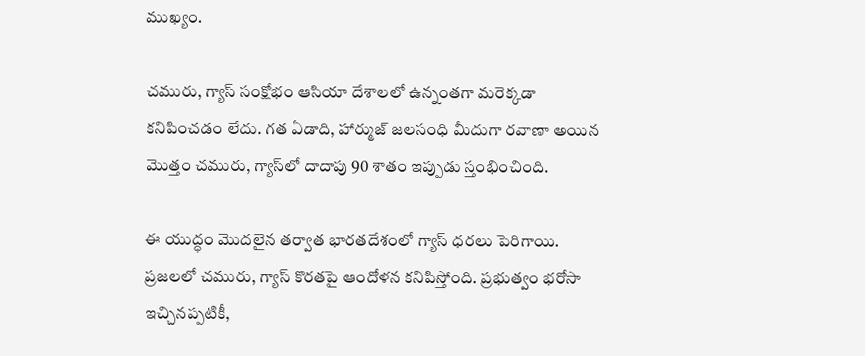ముఖ్యం.

చమురు, గ్యాస్ సంక్షోభం ఆసియా దేశాలలో ఉన్నంతగా మరెక్కడా కనిపించడం లేదు. గత ఏడాది, హార్ముజ్ జలసంధి మీదుగా రవాణా అయిన మొత్తం చమురు, గ్యాస్‌లో దాదాపు 90 శాతం ఇప్పుడు స్తంభించింది.

ఈ యుద్ధం మొదలైన తర్వాత భారతదేశంలో గ్యాస్ ధరలు పెరిగాయి. ప్రజలలో చమురు, గ్యాస్ కొరతపై ఆందోళన కనిపిస్తోంది. ప్రభుత్వం భరోసా ఇచ్చినప్పటికీ,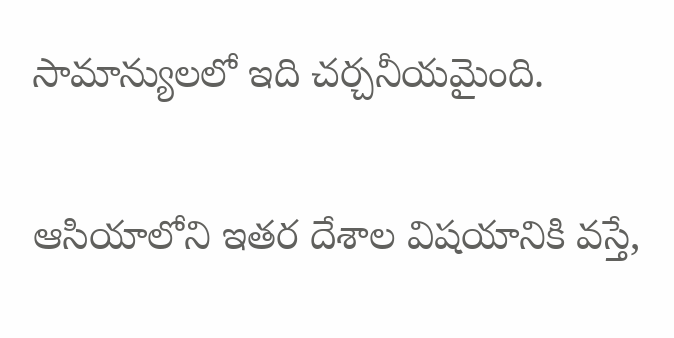సామాన్యులలో ఇది చర్చనీయమైంది.

ఆసియాలోని ఇతర దేశాల విషయానికి వస్తే,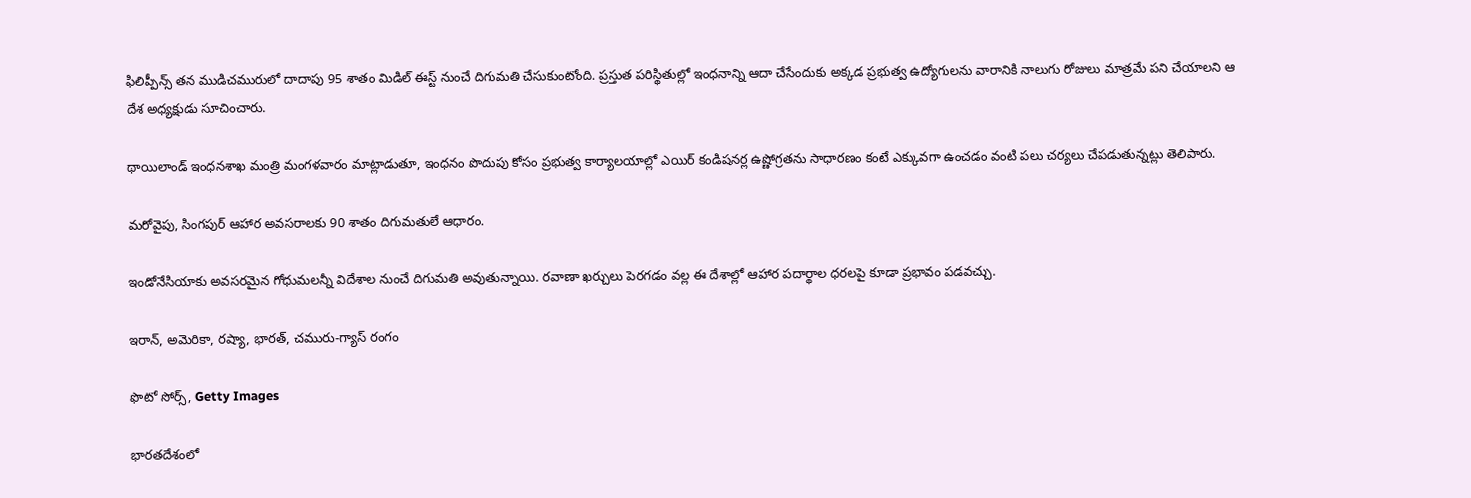ఫిలిప్పీన్స్ తన ముడిచమురులో దాదాపు 95 శాతం మిడిల్ ఈస్ట్ నుంచే దిగుమతి చేసుకుంటోంది. ప్రస్తుత పరిస్థితుల్లో ఇంధనాన్ని ఆదా చేసేందుకు అక్కడ ప్రభుత్వ ఉద్యోగులను వారానికి నాలుగు రోజులు మాత్రమే పని చేయాలని ఆ దేశ అధ్యక్షుడు సూచించారు.

థాయిలాండ్ ఇంధనశాఖ మంత్రి మంగళవారం మాట్లాడుతూ, ఇంధనం పొదుపు కోసం ప్రభుత్వ కార్యాలయాల్లో ఎయిర్ కండిషనర్ల ఉష్ణోగ్రతను సాధారణం కంటే ఎక్కువగా ఉంచడం వంటి పలు చర్యలు చేపడుతున్నట్లు తెలిపారు.

మరోవైపు, సింగపుర్ ఆహార అవసరాలకు 90 శాతం దిగుమతులే ఆధారం.

ఇండోనేసియాకు అవసరమైన గోధుమలన్నీ విదేశాల నుంచే దిగుమతి అవుతున్నాయి. రవాణా ఖర్చులు పెరగడం వల్ల ఈ దేశాల్లో ఆహార పదార్థాల ధరలపై కూడా ప్రభావం పడవచ్చు.

ఇరాన్, అమెరికా, రష్యా, భారత్, చమురు-గ్యాస్ రంగం

ఫొటో సోర్స్, Getty Images

భారతదేశంలో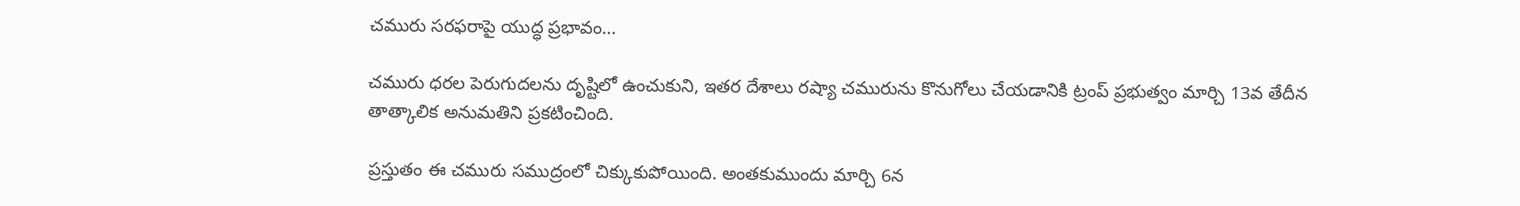చమురు సరఫరాపై యుద్ధ ప్రభావం…

చమురు ధరల పెరుగుదలను దృష్టిలో ఉంచుకుని, ఇతర దేశాలు రష్యా చమురును కొనుగోలు చేయడానికి ట్రంప్ ప్రభుత్వం మార్చి 13వ తేదీన తాత్కాలిక అనుమతిని ప్రకటించింది.

ప్రస్తుతం ఈ చమురు సముద్రంలో చిక్కుకుపోయింది. అంతకుముందు మార్చి 6న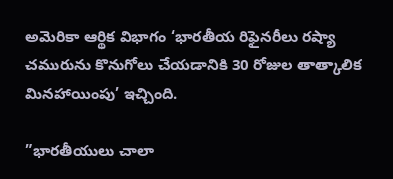అమెరికా ఆర్థిక విభాగం ‘భారతీయ రిఫైనరీలు రష్యా చమురును కొనుగోలు చేయడానికి 30 రోజుల తాత్కాలిక మినహాయింపు’ ఇచ్చింది.

”భారతీయులు చాలా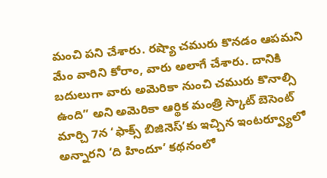మంచి పని చేశారు. రష్యా చమురు కొనడం ఆపమని మేం వారిని కోరాం, వారు అలాగే చేశారు. దానికి బదులుగా వారు అమెరికా నుంచి చమురు కొనాల్సి ఉంది” అని అమెరికా ఆర్థిక మంత్రి స్కాట్ బెసెంట్ మార్చి 7న ‘ఫాక్స్ బిజినెస్’కు ఇచ్చిన ఇంటర్వ్యూలో అన్నారని ‘ది హిందూ’ కథనంలో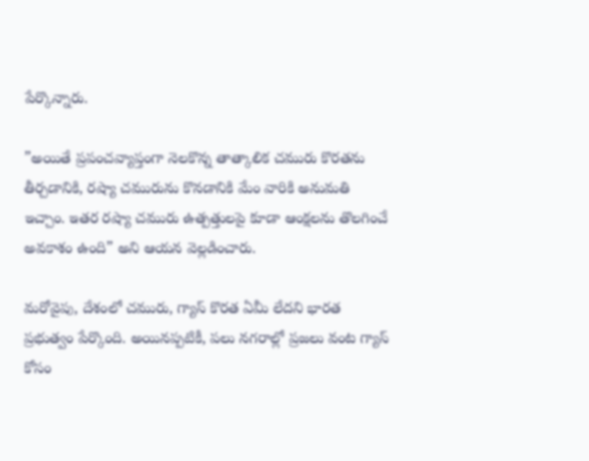పేర్కొన్నారు.

”అయితే ప్రపంచవ్యాప్తంగా నెలకొన్న తాత్కాలిక చమురు కొరతను తీర్చడానికి, రష్యా చమురును కొనడానికి మేం వారికి అనుమతి ఇచ్చాం. ఇతర రష్యా చమురు ఉత్పత్తులపై కూడా ఆంక్షలను తొలగించే అవకాశం ఉంది” అని ఆయన వెల్లడించారు.

మరోవైపు, దేశంలో చమురు, గ్యాస్ కొరత ఏమీ లేదని భారత ప్రభుత్వం పేర్కొంది. అయినప్పటికీ, పలు నగరాల్లో ప్రజలు వంట గ్యాస్ కోసం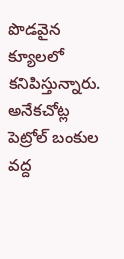పొడవైన క్యూలలో కనిపిస్తున్నారు. అనేకచోట్ల పెట్రోల్ బంకుల వద్ద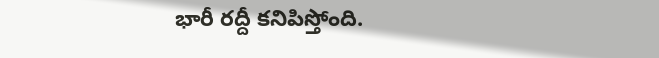భారీ రద్దీ కనిపిస్తోంది.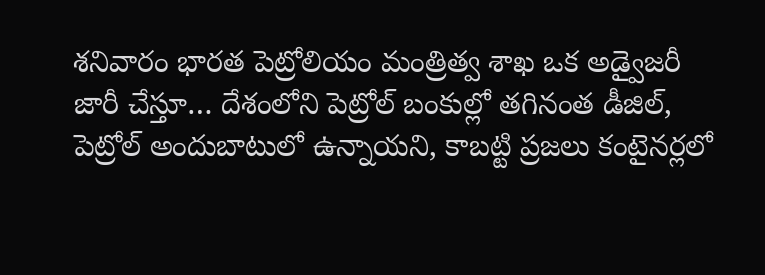శనివారం భారత పెట్రోలియం మంత్రిత్వ శాఖ ఒక అడ్వైజరీ జారీ చేస్తూ… దేశంలోని పెట్రోల్ బంకుల్లో తగినంత డీజిల్, పెట్రోల్ అందుబాటులో ఉన్నాయని, కాబట్టి ప్రజలు కంటైనర్లలో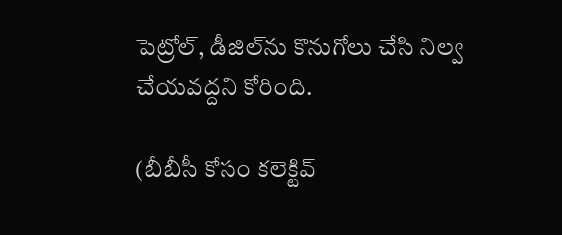పెట్రోల్, డీజిల్‌ను కొనుగోలు చేసి నిల్వ చేయవద్దని కోరింది.

(బీబీసీ కోసం కలెక్టివ్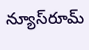న్యూస్‌రూమ్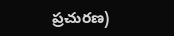ప్రచురణ)